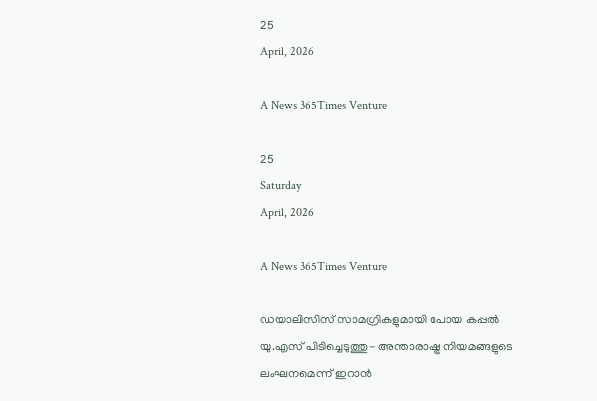25
April, 2026

A News 365Times Venture

25
Saturday
April, 2026

A News 365Times Venture

ഡയാലിസിസ് സാമഗ്രികളുമായി പോയ കപ്പല്‍ യു.എസ് പിടിച്ചെടുത്തു- അന്താരാഷ്ട്ര നിയമങ്ങളുടെ ലംഘനമെന്ന് ഇറാന്‍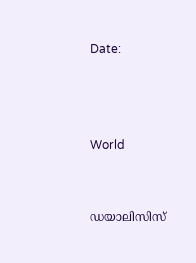Date:



World


ഡയാലിസിസ്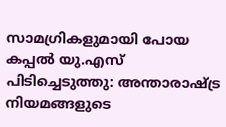സാമഗ്രികളുമായി പോയ കപ്പല്‍ യു.എസ് പിടിച്ചെടുത്തു: അന്താരാഷ്ട്ര നിയമങ്ങളുടെ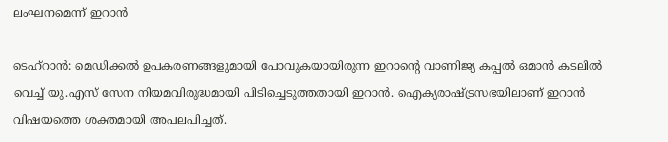ലംഘനമെന്ന് ഇറാന്‍

ടെഹ്‌റാന്‍: മെഡിക്കല്‍ ഉപകരണങ്ങളുമായി പോവുകയായിരുന്ന ഇറാന്റെ വാണിജ്യ കപ്പല്‍ ഒമാന്‍ കടലില്‍ വെച്ച് യു.എസ് സേന നിയമവിരുദ്ധമായി പിടിച്ചെടുത്തതായി ഇറാന്‍. ഐക്യരാഷ്ട്രസഭയിലാണ് ഇറാന്‍ വിഷയത്തെ ശക്തമായി അപലപിച്ചത്.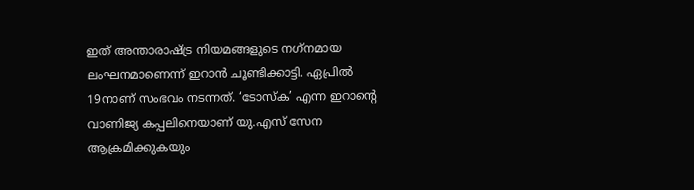ഇത് അന്താരാഷ്ട്ര നിയമങ്ങളുടെ നഗ്‌നമായ ലംഘനമാണെന്ന് ഇറാന്‍ ചൂണ്ടിക്കാട്ടി. ഏപ്രില്‍ 19നാണ് സംഭവം നടന്നത്. ‘ടോസ്‌ക’ എന്ന ഇറാന്റെ വാണിജ്യ കപ്പലിനെയാണ് യു.എസ് സേന ആക്രമിക്കുകയും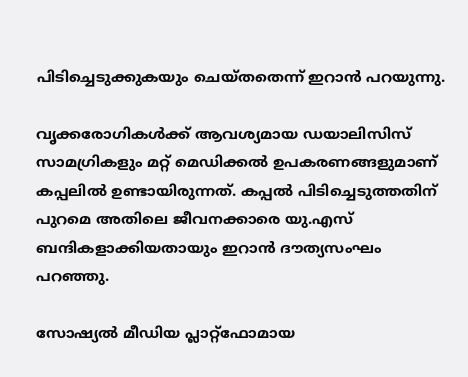പിടിച്ചെടുക്കുകയും ചെയ്തതെന്ന് ഇറാന്‍ പറയുന്നു.

വൃക്കരോഗികള്‍ക്ക് ആവശ്യമായ ഡയാലിസിസ് സാമഗ്രികളും മറ്റ് മെഡിക്കല്‍ ഉപകരണങ്ങളുമാണ് കപ്പലില്‍ ഉണ്ടായിരുന്നത്. കപ്പല്‍ പിടിച്ചെടുത്തതിന് പുറമെ അതിലെ ജീവനക്കാരെ യു.എസ് ബന്ദികളാക്കിയതായും ഇറാന്‍ ദൗത്യസംഘം പറഞ്ഞു.

സോഷ്യല്‍ മീഡിയ പ്ലാറ്റ്ഫോമായ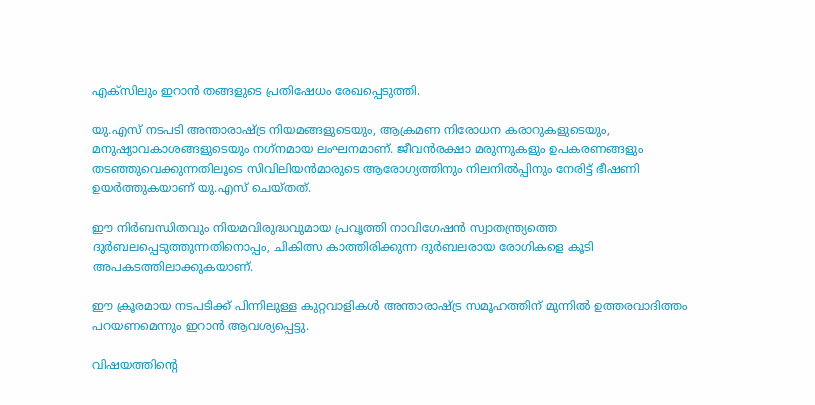എക്‌സിലും ഇറാന്‍ തങ്ങളുടെ പ്രതിഷേധം രേഖപ്പെടുത്തി.

യു.എസ് നടപടി അന്താരാഷ്ട്ര നിയമങ്ങളുടെയും, ആക്രമണ നിരോധന കരാറുകളുടെയും, മനുഷ്യാവകാശങ്ങളുടെയും നഗ്‌നമായ ലംഘനമാണ്. ജീവന്‍രക്ഷാ മരുന്നുകളും ഉപകരണങ്ങളും തടഞ്ഞുവെക്കുന്നതിലൂടെ സിവിലിയന്‍മാരുടെ ആരോഗ്യത്തിനും നിലനില്‍പ്പിനും നേരിട്ട് ഭീഷണി ഉയര്‍ത്തുകയാണ് യു.എസ് ചെയ്തത്.

ഈ നിര്‍ബന്ധിതവും നിയമവിരുദ്ധവുമായ പ്രവൃത്തി നാവിഗേഷന്‍ സ്വാതന്ത്ര്യത്തെ ദുര്‍ബലപ്പെടുത്തുന്നതിനൊപ്പം, ചികിത്സ കാത്തിരിക്കുന്ന ദുര്‍ബലരായ രോഗികളെ കൂടി അപകടത്തിലാക്കുകയാണ്.

ഈ ക്രൂരമായ നടപടിക്ക് പിന്നിലുള്ള കുറ്റവാളികള്‍ അന്താരാഷ്ട്ര സമൂഹത്തിന് മുന്നില്‍ ഉത്തരവാദിത്തം പറയണമെന്നും ഇറാന്‍ ആവശ്യപ്പെട്ടു.

വിഷയത്തിന്റെ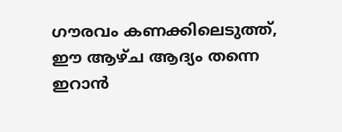ഗൗരവം കണക്കിലെടുത്ത്, ഈ ആഴ്ച ആദ്യം തന്നെ ഇറാന്‍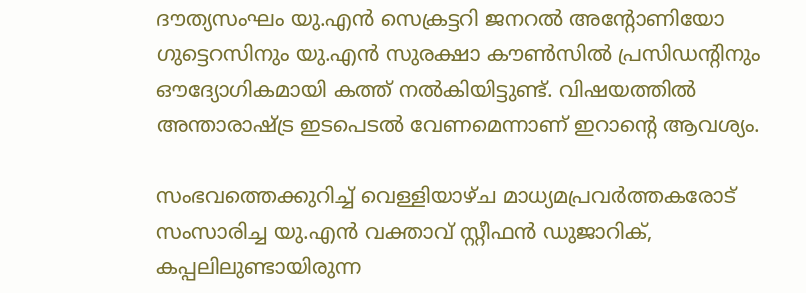ദൗത്യസംഘം യു.എന്‍ സെക്രട്ടറി ജനറല്‍ അന്റോണിയോ ഗുട്ടെറസിനും യു.എന്‍ സുരക്ഷാ കൗണ്‍സില്‍ പ്രസിഡന്റിനും ഔദ്യോഗികമായി കത്ത് നല്‍കിയിട്ടുണ്ട്. വിഷയത്തില്‍ അന്താരാഷ്ട്ര ഇടപെടല്‍ വേണമെന്നാണ് ഇറാന്റെ ആവശ്യം.

സംഭവത്തെക്കുറിച്ച് വെള്ളിയാഴ്ച മാധ്യമപ്രവര്‍ത്തകരോട് സംസാരിച്ച യു.എന്‍ വക്താവ് സ്റ്റീഫന്‍ ഡുജാറിക്, കപ്പലിലുണ്ടായിരുന്ന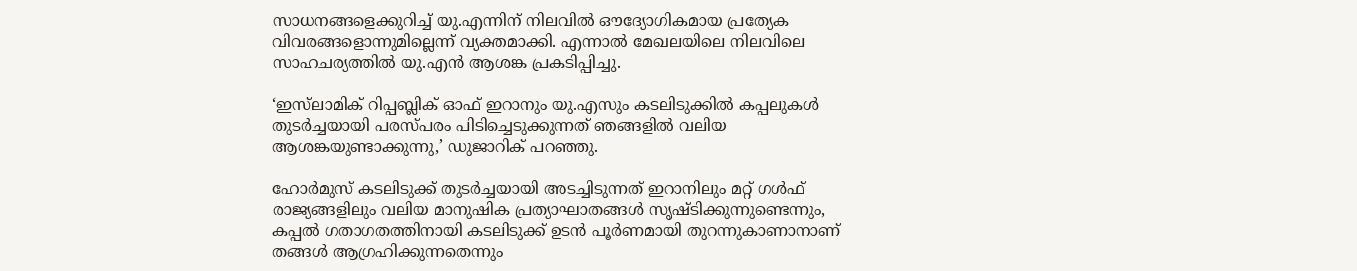സാധനങ്ങളെക്കുറിച്ച് യു.എന്നിന് നിലവില്‍ ഔദ്യോഗികമായ പ്രത്യേക വിവരങ്ങളൊന്നുമില്ലെന്ന് വ്യക്തമാക്കി. എന്നാല്‍ മേഖലയിലെ നിലവിലെ സാഹചര്യത്തില്‍ യു.എന്‍ ആശങ്ക പ്രകടിപ്പിച്ചു.

‘ഇസ്‌ലാമിക് റിപ്പബ്ലിക് ഓഫ് ഇറാനും യു.എസും കടലിടുക്കില്‍ കപ്പലുകള്‍ തുടര്‍ച്ചയായി പരസ്പരം പിടിച്ചെടുക്കുന്നത് ഞങ്ങളില്‍ വലിയ ആശങ്കയുണ്ടാക്കുന്നു,’ ഡുജാറിക് പറഞ്ഞു.

ഹോര്‍മുസ് കടലിടുക്ക് തുടര്‍ച്ചയായി അടച്ചിടുന്നത് ഇറാനിലും മറ്റ് ഗള്‍ഫ് രാജ്യങ്ങളിലും വലിയ മാനുഷിക പ്രത്യാഘാതങ്ങള്‍ സൃഷ്ടിക്കുന്നുണ്ടെന്നും, കപ്പല്‍ ഗതാഗതത്തിനായി കടലിടുക്ക് ഉടന്‍ പൂര്‍ണമായി തുറന്നുകാണാനാണ് തങ്ങള്‍ ആഗ്രഹിക്കുന്നതെന്നും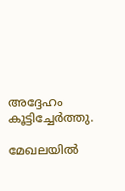അദ്ദേഹം കൂട്ടിച്ചേര്‍ത്തു.

മേഖലയില്‍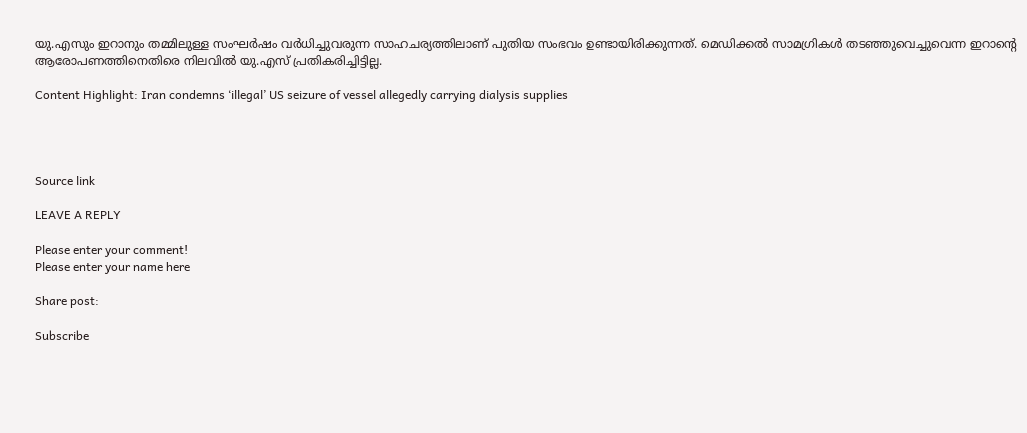യു.എസും ഇറാനും തമ്മിലുള്ള സംഘര്‍ഷം വര്‍ധിച്ചുവരുന്ന സാഹചര്യത്തിലാണ് പുതിയ സംഭവം ഉണ്ടായിരിക്കുന്നത്. മെഡിക്കല്‍ സാമഗ്രികള്‍ തടഞ്ഞുവെച്ചുവെന്ന ഇറാന്റെ ആരോപണത്തിനെതിരെ നിലവില്‍ യു.എസ് പ്രതികരിച്ചിട്ടില്ല.

Content Highlight: Iran condemns ‘illegal’ US seizure of vessel allegedly carrying dialysis supplies




Source link

LEAVE A REPLY

Please enter your comment!
Please enter your name here

Share post:

Subscribe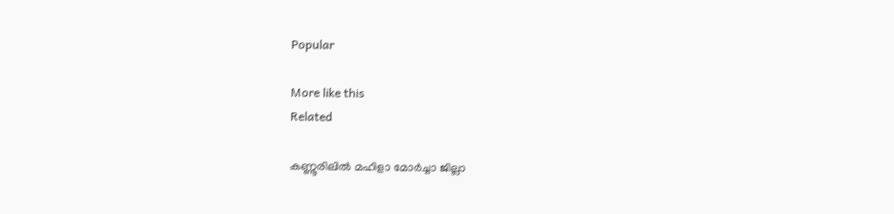Popular

More like this
Related

കണ്ണൂരിലില്‍ മഹിളാ മോര്‍ച്ചാ ജില്ലാ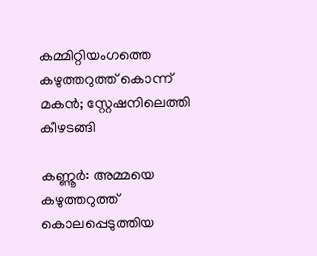കമ്മിറ്റിയംഗത്തെ കഴുത്തറുത്ത് കൊന്ന് മകന്‍; സ്റ്റേഷനിലെത്തി കീഴടങ്ങി

കണ്ണൂര്‍: അമ്മയെ കഴുത്തറുത്ത് കൊലപ്പെടുത്തിയ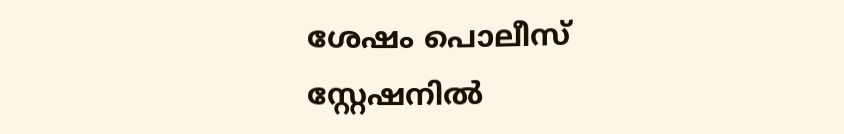ശേഷം പൊലീസ് സ്റ്റേഷനില്‍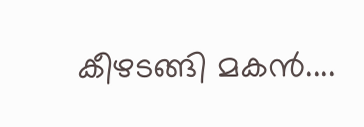കീഴടങ്ങി മകന്‍....